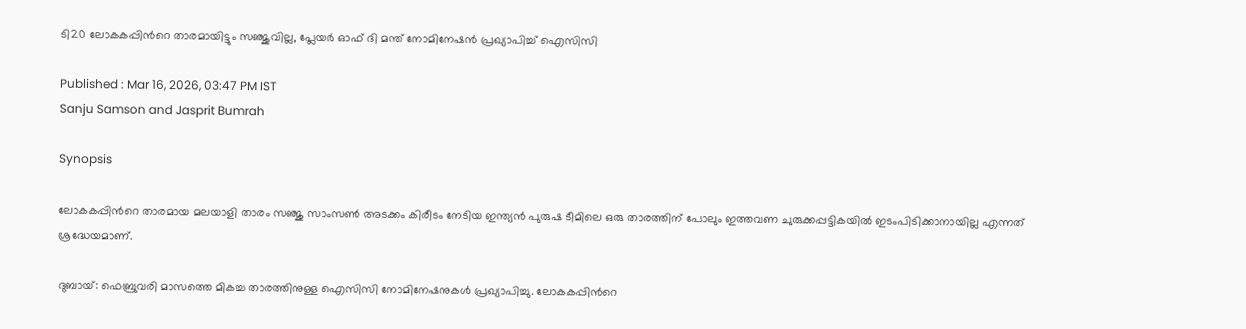ടി20 ലോകകപ്പിന്‍റെ താരമായിട്ടും സഞ്ജുവില്ല, പ്ലേയര്‍ ഓഫ് ദി മന്ത് നോമിനേഷൻ പ്രഖ്യാപിച്ച് ഐസിസി

Published : Mar 16, 2026, 03:47 PM IST
Sanju Samson and Jasprit Bumrah

Synopsis

ലോകകപ്പിന്‍റെ താരമായ മലയാളി താരം സഞ്ജു സാംസണ്‍ അടക്കം കിരീടം നേടിയ ഇന്ത്യൻ പുരുഷ ടീമിലെ ഒരു താരത്തിന് പോലും ഇത്തവണ ചുരുക്കപ്പട്ടികയിൽ ഇടംപിടിക്കാനായില്ല എന്നത് ശ്രദ്ധേയമാണ്.

ദുബായ്: ഫെബ്രുവരി മാസത്തെ മികച്ച താരത്തിനുള്ള ഐസിസി നോമിനേഷനുകൾ പ്രഖ്യാപിച്ചു. ലോകകപ്പിന്‍റെ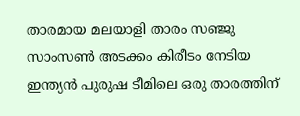താരമായ മലയാളി താരം സഞ്ജു സാംസണ്‍ അടക്കം കിരീടം നേടിയ ഇന്ത്യൻ പുരുഷ ടീമിലെ ഒരു താരത്തിന്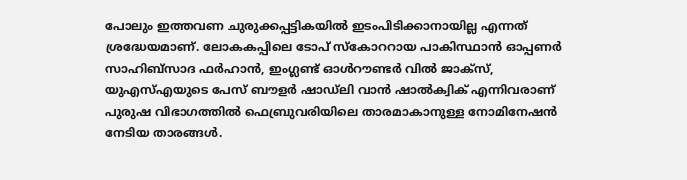പോലും ഇത്തവണ ചുരുക്കപ്പട്ടികയിൽ ഇടംപിടിക്കാനായില്ല എന്നത് ശ്രദ്ധേയമാണ്. ലോകകപ്പിലെ ടോപ് സ്കോററായ പാകിസ്ഥാൻ ഓപ്പണർ സാഹിബ്സാദ ഫർഹാൻ, ഇംഗ്ലണ്ട് ഓൾറൗണ്ടർ വിൽ ജാക്സ്, യുഎസ്എയുടെ പേസ് ബൗളർ ഷാഡ്ലി വാൻ ഷാൽക്വിക് എന്നിവരാണ് പുരുഷ വിഭാഗത്തിൽ ഫെബ്രുവരിയിലെ താരമാകാനുള്ള നോമിനേഷന്‍ നേടിയ താരങ്ങള്‍.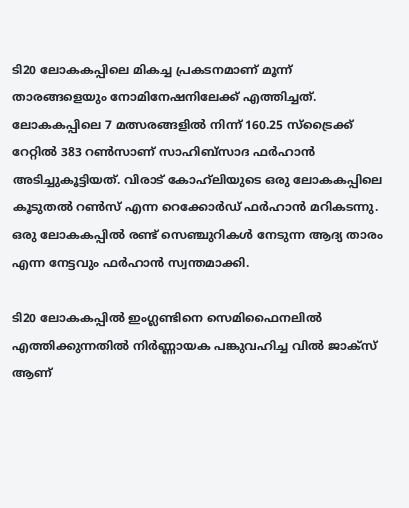ടി20 ലോകകപ്പിലെ മികച്ച പ്രകടനമാണ് മൂന്ന് താരങ്ങളെയും നോമിനേഷനിലേക്ക് എത്തിച്ചത്. ലോകകപ്പിലെ 7 മത്സരങ്ങളിൽ നിന്ന് 160.25 സ്ട്രൈക്ക് റേറ്റിൽ 383 റൺസാണ് സാഹിബ്സാദ ഫർഹാൻ അടിച്ചുകൂട്ടിയത്. വിരാട് കോഹ്‌ലിയുടെ ഒരു ലോകകപ്പിലെ കൂടുതൽ റൺസ് എന്ന റെക്കോർഡ് ഫർഹാൻ മറികടന്നു. ഒരു ലോകകപ്പിൽ രണ്ട് സെഞ്ചുറികൾ നേടുന്ന ആദ്യ താരം എന്ന നേട്ടവും ഫർഹാൻ സ്വന്തമാക്കി.

ടി20 ലോകകപ്പില്‍ ഇംഗ്ലണ്ടിനെ സെമിഫൈനലിൽ എത്തിക്കുന്നതിൽ നിർണ്ണായക പങ്കുവഹിച്ച വില്‍ ജാക്സ് ആണ്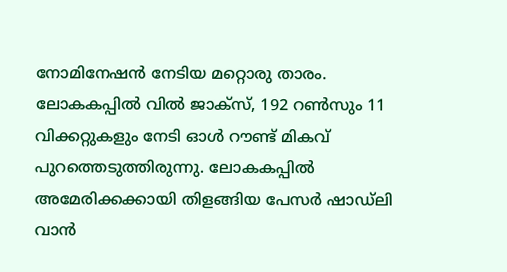നോമിനേഷന്‍ നേടിയ മറ്റൊരു താരം. ലോകകപ്പില്‍ വില്‍ ജാക്സ്, 192 റൺസും 11 വിക്കറ്റുകളും നേടി ഓള്‍ റൗണ്ട് മികവ് പുറത്തെടുത്തിരുന്നു. ലോകകപ്പില്‍ അമേരിക്കക്കായി തിളങ്ങിയ പേസര്‍ ഷാഡ്ലി വാൻ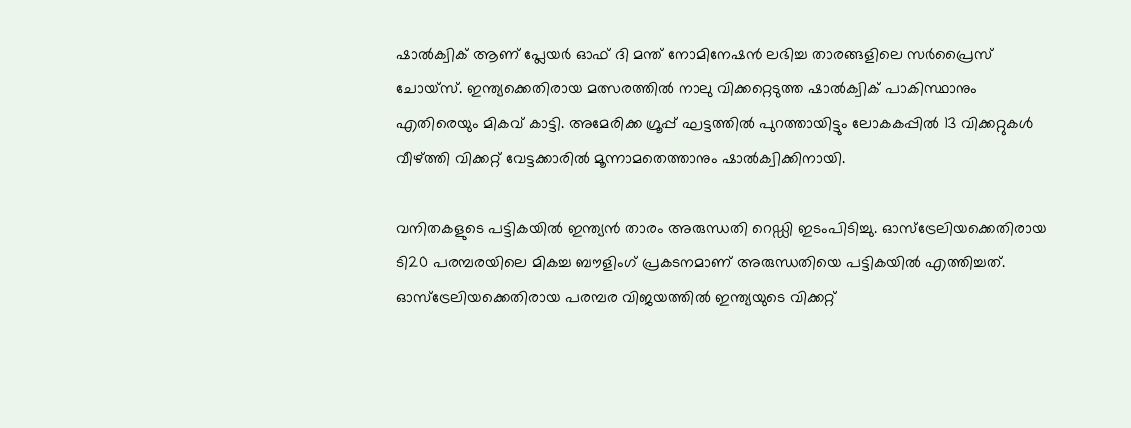ഷാൽക്വിക് ആണ് പ്ലേയര്‍ ഓഫ് ദി മന്ത് നോമിനേഷൻ ലഭിച്ച താരങ്ങളിലെ സർപ്രൈസ് ചോയ്സ്. ഇന്ത്യക്കെതിരായ മത്സരത്തില്‍ നാലു വിക്കറ്റെടുത്ത ഷാൽക്വിക് പാകിസ്ഥാനും എതിരെയും മികവ് കാട്ടി. അമേരിക്ക ഗ്രൂപ്പ് ഘട്ടത്തില്‍ പുറത്തായിട്ടും ലോകകപ്പില്‍ 13 വിക്കറ്റുകൾ വീഴ്ത്തി വിക്കറ്റ് വേട്ടക്കാരില്‍ മൂന്നാമതെത്താനും ഷാൽക്വിക്കിനായി.

വനിതകളുടെ പട്ടികയിൽ ഇന്ത്യൻ താരം അരുന്ധതി റെഡ്ഡി ഇടംപിടിച്ചു. ഓസ്‌ട്രേലിയക്കെതിരായ ടി20 പരമ്പരയിലെ മികച്ച ബൗളിംഗ് പ്രകടനമാണ് അരുന്ധതിയെ പട്ടികയിൽ എത്തിച്ചത്. ഓസ്‌ട്രേലിയക്കെതിരായ പരമ്പര വിജയത്തിൽ ഇന്ത്യയുടെ വിക്കറ്റ്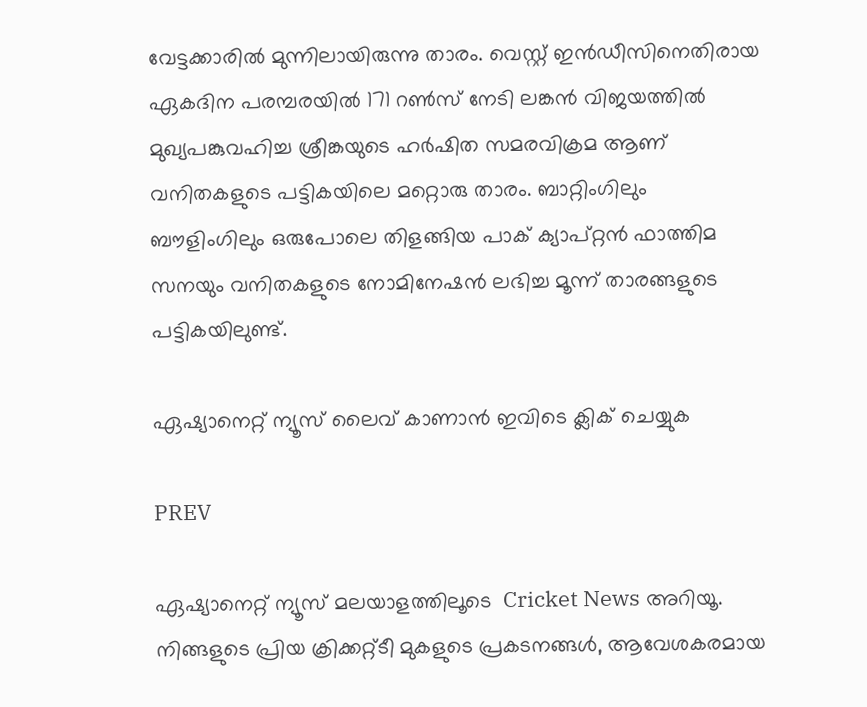വേട്ടക്കാരിൽ മുന്നിലായിരുന്നു താരം. വെസ്റ്റ് ഇൻഡീസിനെതിരായ ഏകദിന പരമ്പരയിൽ 171 റൺസ് നേടി ലങ്കൻ വിജയത്തിൽ മുഖ്യപങ്കുവഹിച്ച ശ്രീങ്കയുടെ ഹർഷിത സമരവിക്രമ ആണ് വനിതകളുടെ പട്ടികയിലെ മറ്റൊരു താരം. ബാറ്റിംഗിലും ബൗളിംഗിലും ഒരുപോലെ തിളങ്ങിയ പാക് ക്യാപ്റ്റൻ ഫാത്തിമ സനയും വനിതകളുടെ നോമിനേഷൻ ലഭിച്ച മൂന്ന് താരങ്ങളുടെ പട്ടികയിലുണ്ട്.

ഏഷ്യാനെറ്റ് ന്യൂസ് ലൈവ് കാണാന്‍ ഇവിടെ ക്ലിക് ചെയ്യുക

PREV

ഏഷ്യാനെറ്റ് ന്യൂസ് മലയാളത്തിലൂടെ  Cricket News അറിയൂ.  നിങ്ങളുടെ പ്രിയ ക്രിക്കറ്റ്ടീ മുകളുടെ പ്രകടനങ്ങൾ, ആവേശകരമായ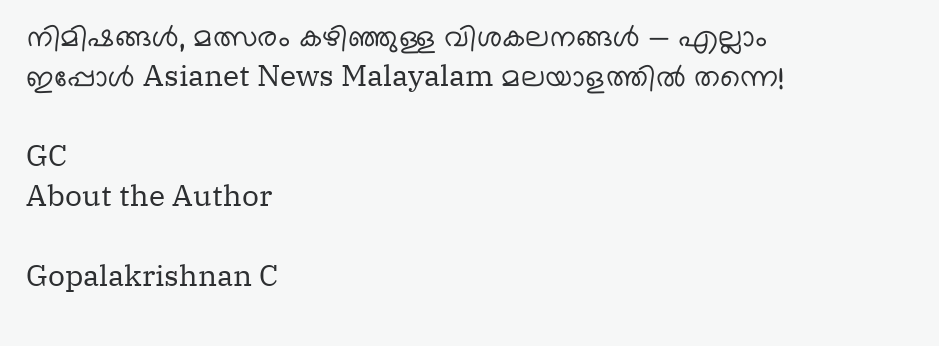നിമിഷങ്ങൾ, മത്സരം കഴിഞ്ഞുള്ള വിശകലനങ്ങൾ — എല്ലാം ഇപ്പോൾ Asianet News Malayalam മലയാളത്തിൽ തന്നെ!

GC
About the Author

Gopalakrishnan C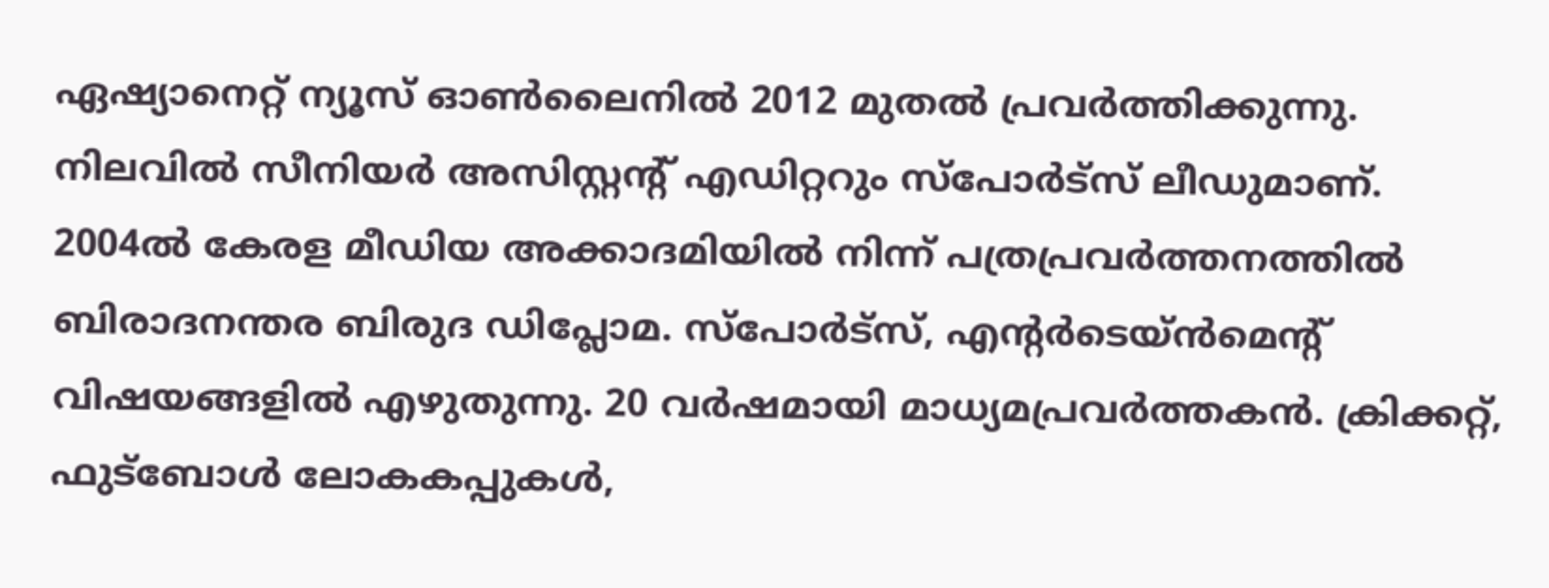ഏഷ്യാനെറ്റ് ന്യൂസ് ഓണ്‍ലൈനില്‍ 2012 മുതല്‍ പ്രവര്‍ത്തിക്കുന്നു. നിലവില്‍ സീനിയര്‍ അസിസ്റ്റന്‍റ് എഡിറ്ററും സ്പോർട്സ് ലീഡുമാണ്. 2004ൽ കേരള മീഡിയ അക്കാദമിയില്‍ നിന്ന് പത്രപ്രവര്‍ത്തനത്തില്‍ ബിരാദനന്തര ബിരുദ ഡിപ്ലോമ. സ്പോര്‍ട്സ്, എന്‍റര്‍ടെയ്ൻമെന്‍റ് വിഷയങ്ങളില്‍ എഴുതുന്നു. 20 വര്‍ഷമായി മാധ്യമപ്രവര്‍ത്തകൻ. ക്രിക്കറ്റ്, ഫുട്ബോള്‍ ലോകകപ്പുകൾ,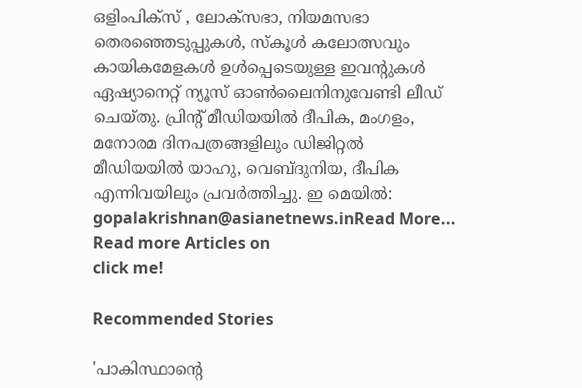ഒളിംപിക്സ് , ലോക്സഭാ, നിയമസഭാ തെരഞ്ഞെടുപ്പുകള്‍, സ്കൂള്‍ കലോത്സവും കായികമേളകള്‍ ഉള്‍പ്പെടെയുള്ള ഇവന്‍റുകള്‍ ഏഷ്യാനെറ്റ് ന്യൂസ് ഓണ്‍ലൈനിനുവേണ്ടി ലീഡ് ചെയ്തു. പ്രിന്‍റ് മീഡിയയില്‍ ദീപിക, മംഗളം, മനോരമ ദിനപത്രങ്ങളിലും ഡിജിറ്റൽ മീഡിയയില്‍ യാഹു, വെബ്ദുനിയ, ദീപിക എന്നിവയിലും പ്രവര്‍ത്തിച്ചു. ഇ മെയില്‍: gopalakrishnan@asianetnews.inRead More...
Read more Articles on
click me!

Recommended Stories

'പാകിസ്ഥാന്റെ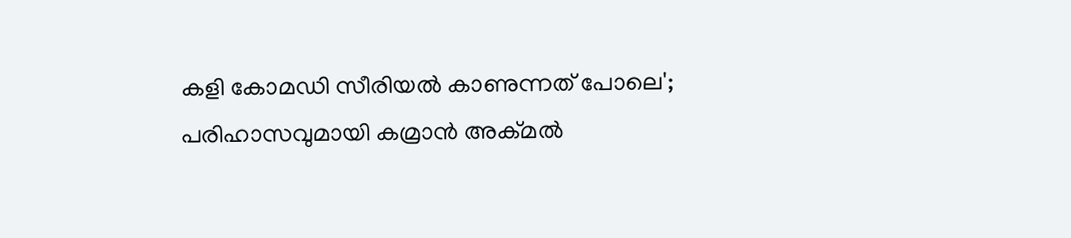കളി കോമഡി സീരിയല്‍ കാണുന്നത് പോലെ'; പരിഹാസവുമായി കമ്രാന്‍ അക്മല്‍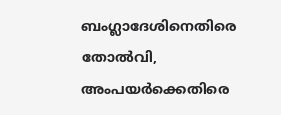ബംഗ്ലാദേശിനെതിരെ തോല്‍വി, അംപയര്‍ക്കെതിരെ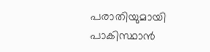പരാതിയുമായി പാകിസ്ഥാന്‍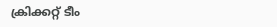ക്രിക്കറ്റ് ടീം